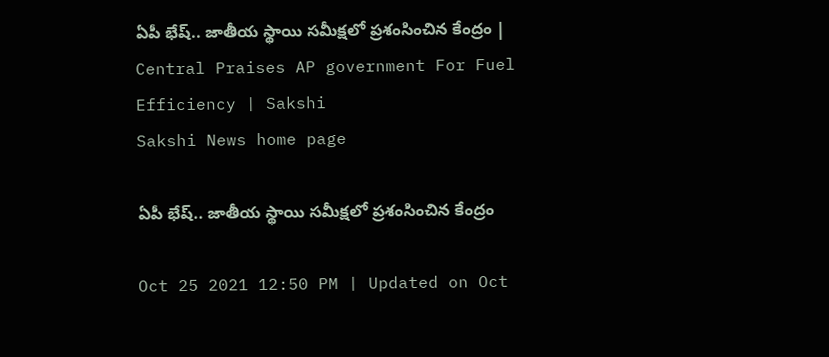ఏపీ భేష్‌.. జాతీయ స్థాయి సమీక్షలో ప్రశంసించిన కేంద్రం | Central Praises AP government For Fuel Efficiency | Sakshi
Sakshi News home page

ఏపీ భేష్‌.. జాతీయ స్థాయి సమీక్షలో ప్రశంసించిన కేంద్రం

Oct 25 2021 12:50 PM | Updated on Oct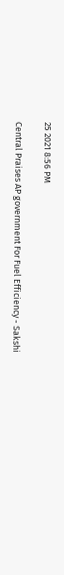25 2021 8:56 PM

Central Praises AP government For Fuel Efficiency - Sakshi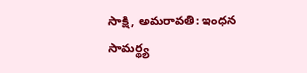సాక్షి, అమరావతి: ఇంధన సామర్థ్య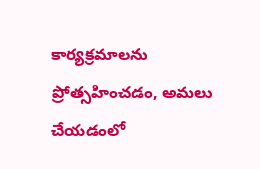కార్యక్రమాలను ప్రోత్సహించడం, అమలు చేయడంలో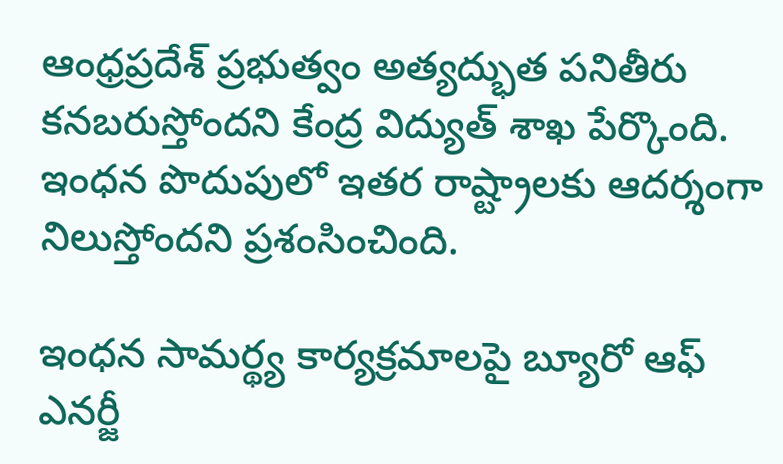ఆంధ్రప్రదేశ్‌ ప్రభుత్వం అత్యద్భుత పనితీరు కనబరుస్తోందని కేంద్ర విద్యుత్‌ శాఖ పేర్కొంది. ఇంధన పొదుపులో ఇతర రాష్ట్రాలకు ఆదర్శంగా నిలుస్తోందని ప్రశంసించింది.

ఇంధన సామర్థ్య కార్యక్రమాలపై బ్యూరో ఆఫ్‌ ఎనర్జీ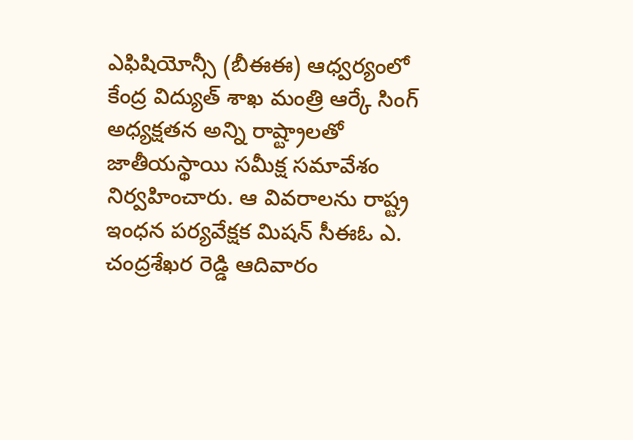ఎఫిషియోన్సీ (బీఈఈ) ఆధ్వర్యంలో కేంద్ర విద్యుత్‌ శాఖ మంత్రి ఆర్కే సింగ్‌ అధ్యక్షతన అన్ని రాష్ట్రాలతో జాతీయస్థాయి సమీక్ష సమావేశం నిర్వహించారు. ఆ వివరాలను రాష్ట్ర ఇంధన పర్యవేక్షక మిషన్‌ సీఈఓ ఎ. చంద్రశేఖర రెడ్డి ఆదివారం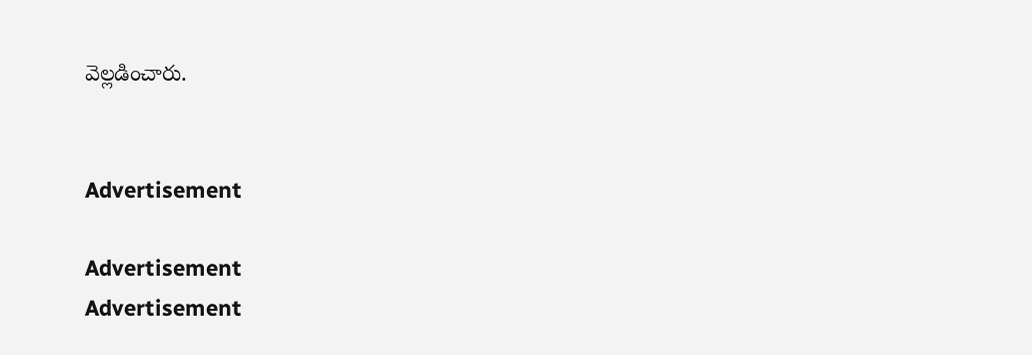వెల్లడించారు.


Advertisement

Advertisement
Advertisement